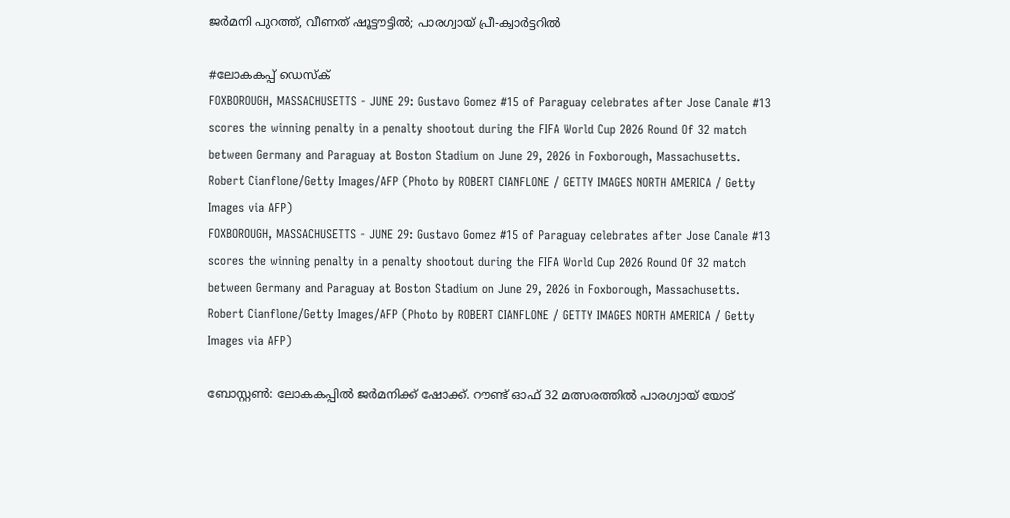ജർമനി പുറത്ത്, വീണത് ഷൂട്ടൗട്ടിൽ; പാരഗ്വായ് പ്രീ-ക്വാർട്ടറിൽ

#ലോകകപ്പ് ഡെസ്ക്
FOXBOROUGH, MASSACHUSETTS - JUNE 29: Gustavo Gomez #15 of Paraguay celebrates after Jose Canale #13 scores the winning penalty in a penalty shootout during the FIFA World Cup 2026 Round Of 32 match between Germany and Paraguay at Boston Stadium on June 29, 2026 in Foxborough, Massachusetts.   Robert Cianflone/Getty Images/AFP (Photo by ROBERT CIANFLONE / GETTY IMAGES NORTH AMERICA / Getty Images via AFP)
FOXBOROUGH, MASSACHUSETTS - JUNE 29: Gustavo Gomez #15 of Paraguay celebrates after Jose Canale #13 scores the winning penalty in a penalty shootout during the FIFA World Cup 2026 Round Of 32 match between Germany and Paraguay at Boston Stadium on June 29, 2026 in Foxborough, Massachusetts. Robert Cianflone/Getty Images/AFP (Photo by ROBERT CIANFLONE / GETTY IMAGES NORTH AMERICA / Getty Images via AFP)

ബോസ്റ്റൺ: ലോകകപ്പിൽ ജർമനിക്ക് ഷോക്ക്. റൗണ്ട് ഓഫ് 32 മത്സരത്തിൽ പാരഗ്വായ് യോട്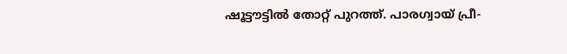ഷൂട്ടൗട്ടിൽ തോറ്റ് പുറത്ത്. പാരഗ്വായ് പ്രീ-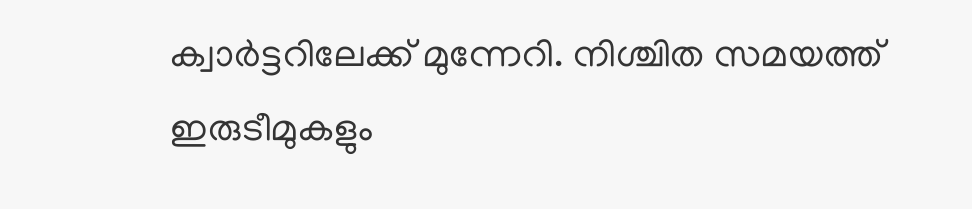ക്വാർട്ടറിലേക്ക് മുന്നേറി. നിശ്ചിത സമയത്ത് ഇരുടീമുകളും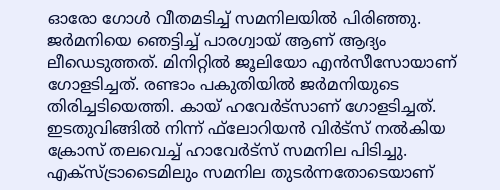ഓരോ ഗോൾ വീതമടിച്ച് സമനിലയിൽ പിരിഞ്ഞു. ജർമനിയെ ഞെട്ടിച്ച് പാരഗ്വായ് ആണ് ആദ്യം ലീഡെടുത്തത്. മിനിറ്റിൽ ജൂലിയോ എൻസീസോയാണ് ഗോളടിച്ചത്. രണ്ടാം പകുതിയിൽ ജർമനിയുടെ തിരിച്ചടിയെത്തി. കായ് ഹവേർട്‌സാണ് ഗോളടിച്ചത്. ഇടതുവിങ്ങിൽ നിന്ന് ഫ്‌ലോറിയൻ വിർട്‌സ് നൽകിയ ക്രോസ് തലവെച്ച് ഹാവേർട്‌സ് സമനില പിടിച്ചു. എക്സ്ട്രാടൈമിലും സമനില തുടർന്നതോടെയാണ്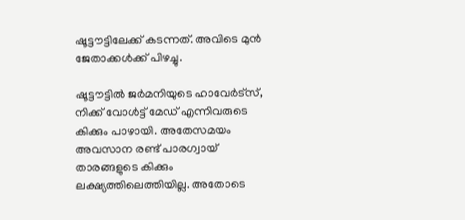ഷൂട്ടൗട്ടിലേക്ക് കടന്നത്. അവിടെ മുൻ ജേതാക്കൾക്ക് പിഴച്ചു.

ഷൂട്ടൗട്ടിൽ ജർമനിയുടെ ഹാവേർട്‌സ്, നിക്ക് വോൾട്ട് മേഡ് എന്നിവരുടെ കിക്കും പാഴായി. അതേസമയം അവസാന രണ്ട് പാരഗ്വായ് താരങ്ങളുടെ കിക്കും ലക്ഷ്യത്തിലെത്തിയില്ല. അതോടെ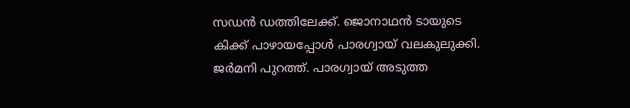സഡൻ ഡത്തിലേക്ക്. ജൊനാഥൻ ടായുടെ കിക്ക് പാഴായപ്പോൾ പാരഗ്വായ് വലകുലുക്കി. ജർമനി പുറത്ത്. പാരഗ്വായ് അടുത്ത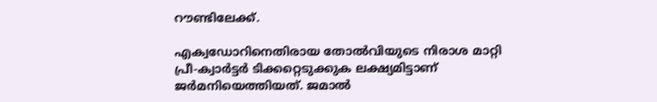റൗണ്ടിലേക്ക്.

എക്വഡോറിനെതിരായ തോൽവിയുടെ നിരാശ മാറ്റി പ്രീ-ക്വാർട്ടർ ടിക്കറ്റെടുക്കുക ലക്ഷ്യമിട്ടാണ് ജർമനിയെത്തിയത്. ജമാൽ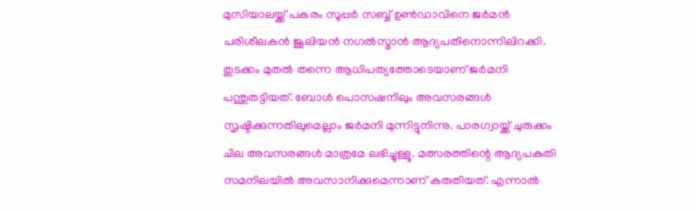മുസിയാലയ്ക്ക് പകരം സൂപ്പർ സബ്ബ് ഉൺഡാവിനെ ജർമൻ പരിശീലകൻ ജൂലിയൻ നഗൽസ്മാൻ ആദ്യപതിനൊന്നിലിറക്കി. തുടക്കം മുതൽ തന്നെ ആധിപത്യത്തോടെയാണ് ജർമനി പന്തുതട്ടിയത്. ബോൾ പൊസഷനിലും അവസരങ്ങൾ സൃഷ്ടിക്കുന്നതിലുമെല്ലാം ജർമനി മുന്നിട്ടുനിന്നു. പാരഗ്വായ്ക്ക് ചുരുക്കം ചില അവസരങ്ങൾ മാത്രമേ ലഭിച്ചുള്ളൂ. മത്സരത്തിന്റെ ആദ്യപകുതി സമനിലയിൽ അവസാനിക്കുമെന്നാണ് കരുതിയത്. എന്നാൽ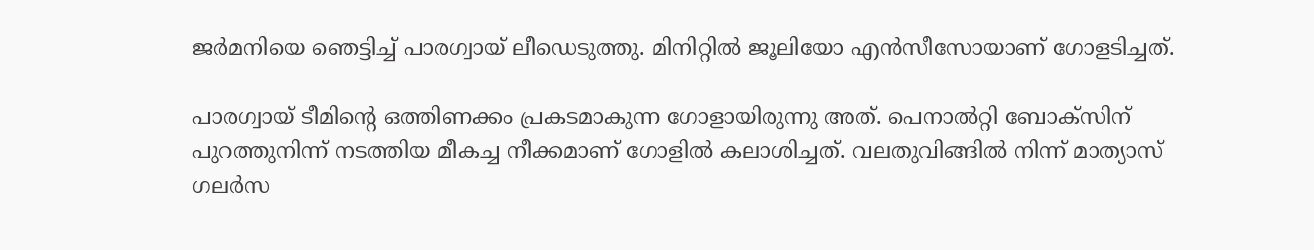ജർമനിയെ ഞെട്ടിച്ച് പാരഗ്വായ് ലീഡെടുത്തു. മിനിറ്റിൽ ജൂലിയോ എൻസീസോയാണ് ഗോളടിച്ചത്.

പാരഗ്വായ് ടീമിന്റെ ഒത്തിണക്കം പ്രകടമാകുന്ന ഗോളായിരുന്നു അത്. പെനാൽറ്റി ബോക്‌സിന് പുറത്തുനിന്ന് നടത്തിയ മീകച്ച നീക്കമാണ് ഗോളിൽ കലാശിച്ചത്. വലതുവിങ്ങിൽ നിന്ന് മാത്യാസ് ഗലർസ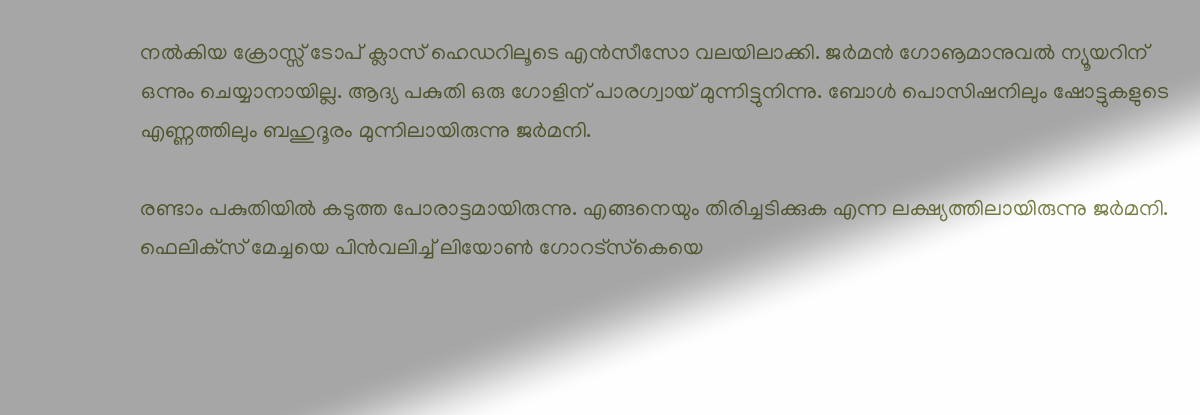നൽകിയ ക്രോസ്സ് ടോപ് ക്ലാസ് ഹെഡറിലൂടെ എൻസീസോ വലയിലാക്കി. ജർമൻ ഗോൡമാനുവൽ ന്യൂയറിന് ഒന്നും ചെയ്യാനായില്ല. ആദ്യ പകുതി ഒരു ഗോളിന് പാരഗ്വായ് മുന്നിട്ടുനിന്നു. ബോൾ പൊസിഷനിലും ഷോട്ടുകളുടെ എണ്ണത്തിലും ബഹുദൂരം മുന്നിലായിരുന്നു ജർമനി.

രണ്ടാം പകുതിയിൽ കടുത്ത പോരാട്ടമായിരുന്നു. എങ്ങനെയും തിരിച്ചടിക്കുക എന്ന ലക്ഷ്യത്തിലായിരുന്നു ജർമനി. ഫെലിക്‌സ് മേച്ചയെ പിൻവലിച്ച് ലിയോൺ ഗോറട്‌സ്‌കെയെ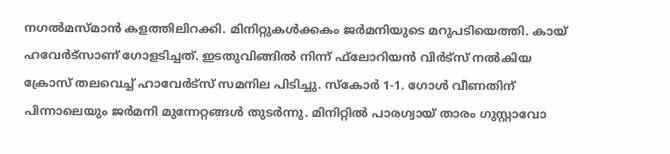നഗൽമസ്മാൻ കളത്തിലിറക്കി. മിനിറ്റുകൾക്കകം ജർമനിയുടെ മറുപടിയെത്തി. കായ് ഹവേർട്‌സാണ് ഗോളടിച്ചത്. ഇടതുവിങ്ങിൽ നിന്ന് ഫ്‌ലോറിയൻ വിർട്‌സ് നൽകിയ ക്രോസ് തലവെച്ച് ഹാവേർട്‌സ് സമനില പിടിച്ചു. സ്‌കോർ 1-1. ഗോൾ വീണതിന് പിന്നാലെയും ജർമനി മുന്നേറ്റങ്ങൾ തുടർന്നു. മിനിറ്റിൽ പാരഗ്വായ് താരം ഗുസ്റ്റാവോ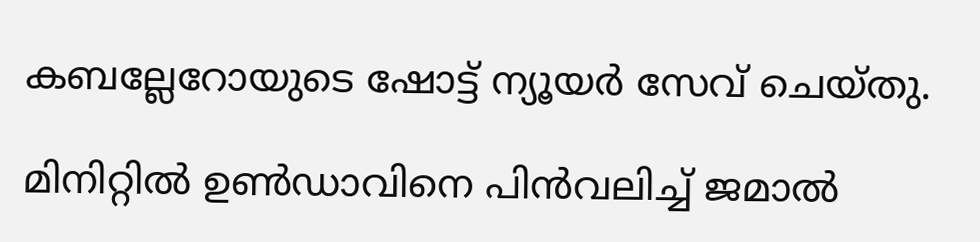കബല്ലേറോയുടെ ഷോട്ട് ന്യൂയർ സേവ് ചെയ്തു.

മിനിറ്റിൽ ഉൺഡാവിനെ പിൻവലിച്ച് ജമാൽ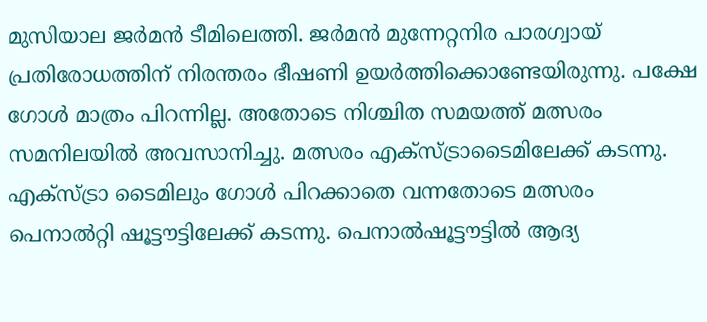മുസിയാല ജർമൻ ടീമിലെത്തി. ജർമൻ മുന്നേറ്റനിര പാരഗ്വായ് പ്രതിരോധത്തിന് നിരന്തരം ഭീഷണി ഉയർത്തിക്കൊണ്ടേയിരുന്നു. പക്ഷേ ഗോൾ മാത്രം പിറന്നില്ല. അതോടെ നിശ്ചിത സമയത്ത് മത്സരം സമനിലയിൽ അവസാനിച്ചു. മത്സരം എക്‌സ്ട്രാടൈമിലേക്ക് കടന്നു. എക്സ്ട്രാ ടൈമിലും ഗോൾ പിറക്കാതെ വന്നതോടെ മത്സരം പെനാൽറ്റി ഷൂട്ടൗട്ടിലേക്ക് കടന്നു. പെനാൽഷൂട്ടൗട്ടിൽ ആദ്യ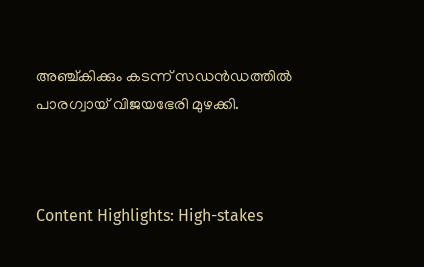അഞ്ച്കിക്കും കടന്ന് സഡൻഡത്തിൽ പാരഗ്വായ് വിജയഭേരി മുഴക്കി.



Content Highlights: High-stakes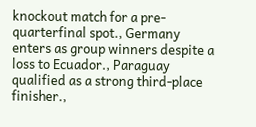knockout match for a pre-quarterfinal spot., Germany enters as group winners despite a loss to Ecuador., Paraguay qualified as a strong third-place finisher.,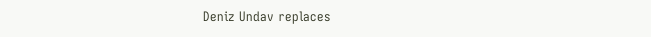Deniz Undav replaces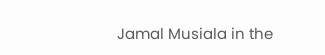Jamal Musiala in the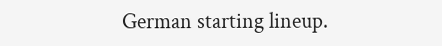German starting lineup.